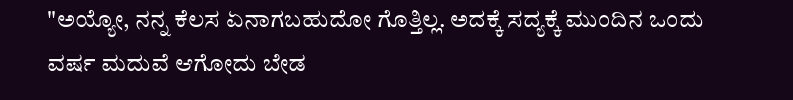"ಅಯ್ಯೋ, ನನ್ನ ಕೆಲಸ ಏನಾಗಬಹುದೋ ಗೊತ್ತಿಲ್ಲ. ಅದಕ್ಕೆ ಸದ್ಯಕ್ಕೆ ಮುಂದಿನ ಒಂದು ವರ್ಷ ಮದುವೆ ಆಗೋದು ಬೇಡ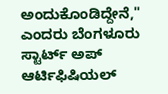ಅಂದುಕೊಂಡಿದ್ದೇನೆ," ಎಂದರು ಬೆಂಗಳೂರು ಸ್ಟಾರ್ಟ್ ಅಪ್ ಆರ್ಟಿಫಿಷಿಯಲ್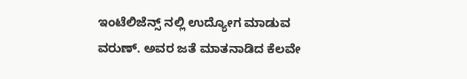ಇಂಟೆಲಿಜೆನ್ಸ್ ನಲ್ಲಿ ಉದ್ಯೋಗ ಮಾಡುವ ವರುಣ್. ಅವರ ಜತೆ ಮಾತನಾಡಿದ ಕೆಲವೇ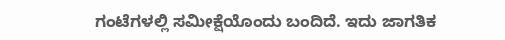ಗಂಟೆಗಳಲ್ಲಿ ಸಮೀಕ್ಷೆಯೊಂದು ಬಂದಿದೆ. ಇದು ಜಾಗತಿಕ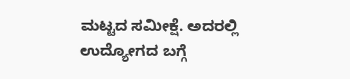ಮಟ್ಟದ ಸಮೀಕ್ಷೆ. ಅದರಲ್ಲಿ ಉದ್ಯೋಗದ ಬಗ್ಗೆ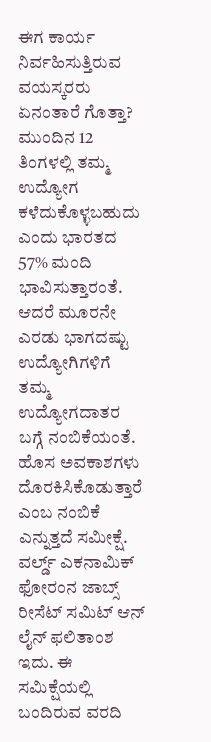ಈಗ ಕಾರ್ಯ ನಿರ್ವಹಿಸುತ್ತಿರುವ ವಯಸ್ಕರರು ಏನಂತಾರೆ ಗೊತ್ತಾ?
ಮುಂದಿನ 12 ತಿಂಗಳಲ್ಲಿ ತಮ್ಮ ಉದ್ಯೋಗ ಕಳೆದುಕೊಳ್ಳಬಹುದು ಎಂದು ಭಾರತದ 57% ಮಂದಿ ಭಾವಿಸುತ್ತಾರಂತೆ. ಆದರೆ ಮೂರನೇ ಎರಡು ಭಾಗದಷ್ಟು ಉದ್ಯೋಗಿಗಳಿಗೆ ತಮ್ಮ ಉದ್ಯೋಗದಾತರ ಬಗ್ಗೆ ನಂಬಿಕೆಯಂತೆ. ಹೊಸ ಅವಕಾಶಗಳು ದೊರಕಿಸಿಕೊಡುತ್ತಾರೆ ಎಂಬ ನಂಬಿಕೆ ಎನ್ನುತ್ತದೆ ಸಮೀಕ್ಷೆ.
ವರ್ಲ್ಡ್ ಎಕನಾಮಿಕ್ ಫೋರಂನ ಜಾಬ್ಸ್ ರೀಸೆಟ್ ಸಮಿಟ್ ಆನ್ ಲೈನ್ ಫಲಿತಾಂಶ ಇದು. ಈ ಸಮಿಕ್ಷೆಯಲ್ಲಿ ಬಂದಿರುವ ವರದಿ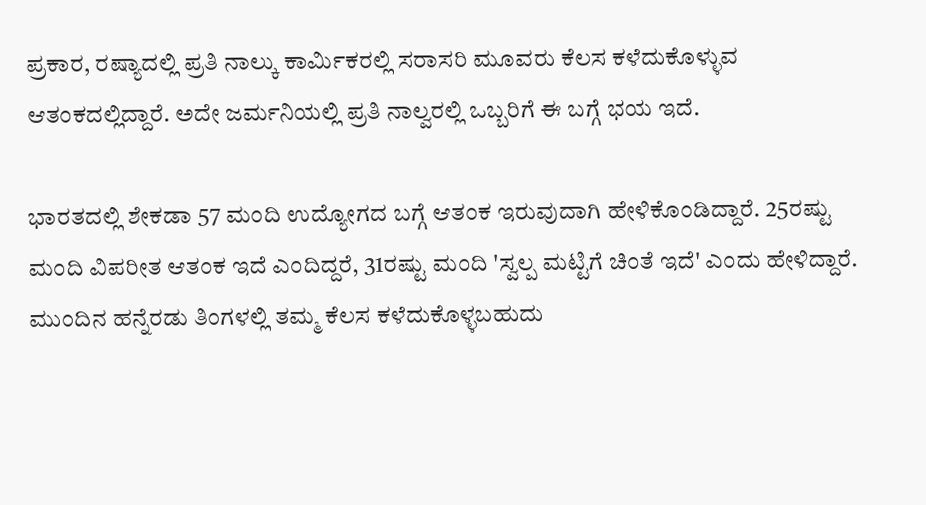ಪ್ರಕಾರ, ರಷ್ಯಾದಲ್ಲಿ ಪ್ರತಿ ನಾಲ್ಕು ಕಾರ್ಮಿಕರಲ್ಲಿ ಸರಾಸರಿ ಮೂವರು ಕೆಲಸ ಕಳೆದುಕೊಳ್ಳುವ ಆತಂಕದಲ್ಲಿದ್ದಾರೆ. ಅದೇ ಜರ್ಮನಿಯಲ್ಲಿ ಪ್ರತಿ ನಾಲ್ವರಲ್ಲಿ ಒಬ್ಬರಿಗೆ ಈ ಬಗ್ಗೆ ಭಯ ಇದೆ.

ಭಾರತದಲ್ಲಿ ಶೇಕಡಾ 57 ಮಂದಿ ಉದ್ಯೋಗದ ಬಗ್ಗೆ ಆತಂಕ ಇರುವುದಾಗಿ ಹೇಳಿಕೊಂಡಿದ್ದಾರೆ. 25ರಷ್ಟು ಮಂದಿ ವಿಪರೀತ ಆತಂಕ ಇದೆ ಎಂದಿದ್ದರೆ, 31ರಷ್ಟು ಮಂದಿ 'ಸ್ವಲ್ಪ ಮಟ್ಟಿಗೆ ಚಿಂತೆ ಇದೆ' ಎಂದು ಹೇಳಿದ್ದಾರೆ. ಮುಂದಿನ ಹನ್ನೆರಡು ತಿಂಗಳಲ್ಲಿ ತಮ್ಮ ಕೆಲಸ ಕಳೆದುಕೊಳ್ಳಬಹುದು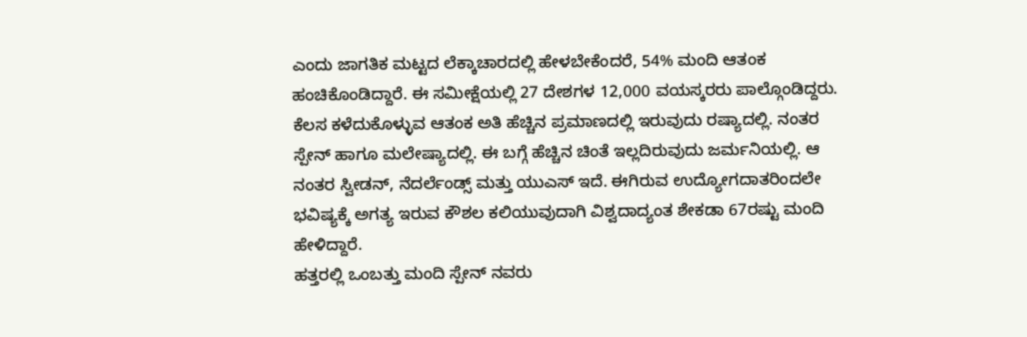ಎಂದು ಜಾಗತಿಕ ಮಟ್ಟದ ಲೆಕ್ಕಾಚಾರದಲ್ಲಿ ಹೇಳಬೇಕೆಂದರೆ, 54% ಮಂದಿ ಆತಂಕ ಹಂಚಿಕೊಂಡಿದ್ದಾರೆ. ಈ ಸಮೀಕ್ಷೆಯಲ್ಲಿ 27 ದೇಶಗಳ 12,000 ವಯಸ್ಕರರು ಪಾಲ್ಗೊಂಡಿದ್ದರು.
ಕೆಲಸ ಕಳೆದುಕೊಳ್ಳುವ ಆತಂಕ ಅತಿ ಹೆಚ್ಚಿನ ಪ್ರಮಾಣದಲ್ಲಿ ಇರುವುದು ರಷ್ಯಾದಲ್ಲಿ. ನಂತರ ಸ್ಪೇನ್ ಹಾಗೂ ಮಲೇಷ್ಯಾದಲ್ಲಿ. ಈ ಬಗ್ಗೆ ಹೆಚ್ಚಿನ ಚಿಂತೆ ಇಲ್ಲದಿರುವುದು ಜರ್ಮನಿಯಲ್ಲಿ. ಆ ನಂತರ ಸ್ವೀಡನ್, ನೆದರ್ಲೆಂಡ್ಸ್ ಮತ್ತು ಯುಎಸ್ ಇದೆ. ಈಗಿರುವ ಉದ್ಯೋಗದಾತರಿಂದಲೇ ಭವಿಷ್ಯಕ್ಕೆ ಅಗತ್ಯ ಇರುವ ಕೌಶಲ ಕಲಿಯುವುದಾಗಿ ವಿಶ್ವದಾದ್ಯಂತ ಶೇಕಡಾ 67ರಷ್ಟು ಮಂದಿ ಹೇಳಿದ್ದಾರೆ.
ಹತ್ತರಲ್ಲಿ ಒಂಬತ್ತು ಮಂದಿ ಸ್ಪೇನ್ ನವರು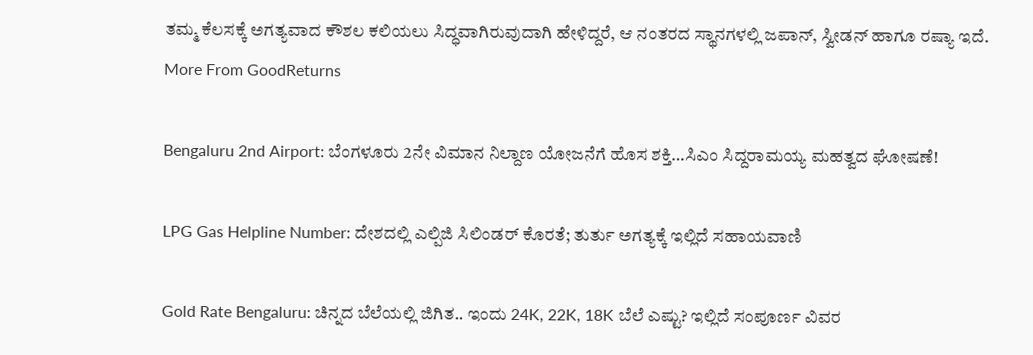ತಮ್ಮ ಕೆಲಸಕ್ಕೆ ಅಗತ್ಯವಾದ ಕೌಶಲ ಕಲಿಯಲು ಸಿದ್ಧವಾಗಿರುವುದಾಗಿ ಹೇಳಿದ್ದರೆ, ಆ ನಂತರದ ಸ್ಥಾನಗಳಲ್ಲಿ ಜಪಾನ್, ಸ್ವೀಡನ್ ಹಾಗೂ ರಷ್ಯಾ ಇದೆ.
More From GoodReturns

Bengaluru 2nd Airport: ಬೆಂಗಳೂರು 2ನೇ ವಿಮಾನ ನಿಲ್ದಾಣ ಯೋಜನೆಗೆ ಹೊಸ ಶಕ್ತಿ…ಸಿಎಂ ಸಿದ್ದರಾಮಯ್ಯ ಮಹತ್ವದ ಘೋಷಣೆ!

LPG Gas Helpline Number: ದೇಶದಲ್ಲಿ ಎಲ್ಪಿಜಿ ಸಿಲಿಂಡರ್ ಕೊರತೆ; ತುರ್ತು ಅಗತ್ಯಕ್ಕೆ ಇಲ್ಲಿದೆ ಸಹಾಯವಾಣಿ

Gold Rate Bengaluru: ಚಿನ್ನದ ಬೆಲೆಯಲ್ಲಿ ಜಿಗಿತ.. ಇಂದು 24K, 22K, 18K ಬೆಲೆ ಎಷ್ಟು? ಇಲ್ಲಿದೆ ಸಂಪೂರ್ಣ ವಿವರ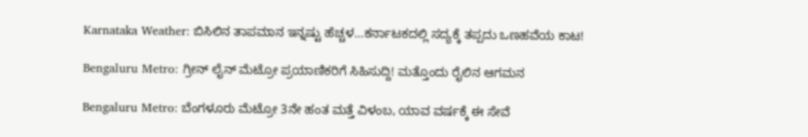Karnataka Weather: ಬಿಸಿಲಿನ ತಾಪಮಾನ ಇನ್ನಷ್ಟು ಹೆಚ್ಚಳ…ಕರ್ನಾಟಕದಲ್ಲಿ ಸದ್ಯಕ್ಕೆ ತಪ್ಪದು ಒಣಹವೆಯ ಕಾಟ!

Bengaluru Metro: ಗ್ರೀನ್ ಲೈನ್ ಮೆಟ್ರೋ ಪ್ರಯಾಣಿಕರಿಗೆ ಸಿಹಿಸುದ್ದಿ! ಮತ್ತೊಂದು ರೈಲಿನ ಆಗಮನ

Bengaluru Metro: ಬೆಂಗಳೂರು ಮೆಟ್ರೋ 3ನೇ ಹಂತ ಮತ್ತೆ ವಿಳಂಬ, ಯಾವ ವರ್ಷಕ್ಕೆ ಈ ಸೇವೆ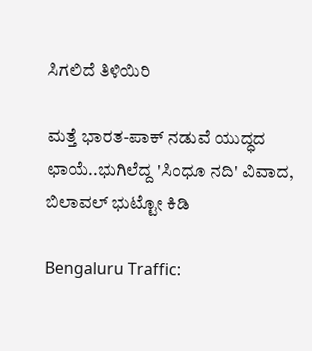ಸಿಗಲಿದೆ ತಿಳಿಯಿರಿ

ಮತ್ತೆ ಭಾರತ-ಪಾಕ್ ನಡುವೆ ಯುದ್ಧದ ಛಾಯೆ..ಭುಗಿಲೆದ್ದ 'ಸಿಂಧೂ ನದಿ' ವಿವಾದ, ಬಿಲಾವಲ್ ಭುಟ್ಟೋ ಕಿಡಿ

Bengaluru Traffic: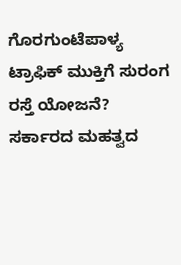ಗೊರಗುಂಟೆಪಾಳ್ಯ ಟ್ರಾಫಿಕ್ ಮುಕ್ತಿಗೆ ಸುರಂಗ ರಸ್ತೆ ಯೋಜನೆ? ಸರ್ಕಾರದ ಮಹತ್ವದ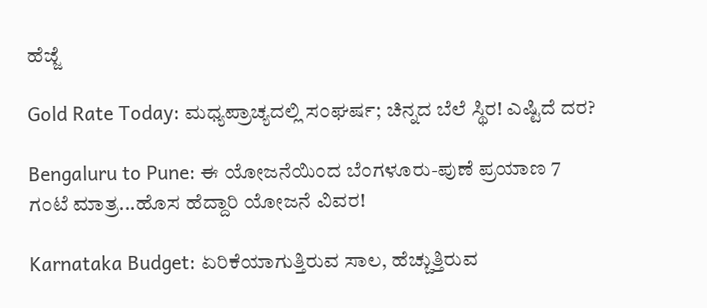ಹೆಜ್ಜೆ

Gold Rate Today: ಮಧ್ಯಪ್ರಾಚ್ಯದಲ್ಲಿ ಸಂಘರ್ಷ; ಚಿನ್ನದ ಬೆಲೆ ಸ್ಥಿರ! ಎಷ್ಟಿದೆ ದರ?

Bengaluru to Pune: ಈ ಯೋಜನೆಯಿಂದ ಬೆಂಗಳೂರು-ಪುಣೆ ಪ್ರಯಾಣ 7 ಗಂಟೆ ಮಾತ್ರ...ಹೊಸ ಹೆದ್ದಾರಿ ಯೋಜನೆ ವಿವರ!

Karnataka Budget: ಏರಿಕೆಯಾಗುತ್ತಿರುವ ಸಾಲ, ಹೆಚ್ಚುತ್ತಿರುವ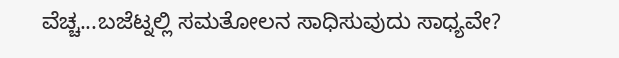ವೆಚ್ಚ...ಬಜೆಟ್ನಲ್ಲಿ ಸಮತೋಲನ ಸಾಧಿಸುವುದು ಸಾಧ್ಯವೇ?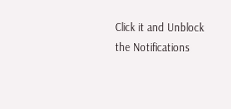Click it and Unblock the Notifications